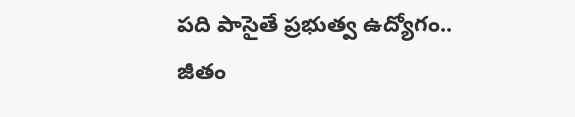పది పాసైతే ప్రభుత్వ ఉద్యోగం.. జీతం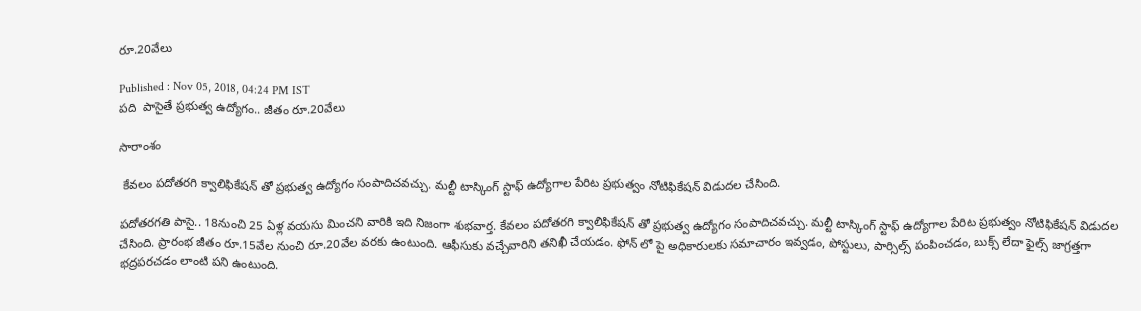రూ.20వేలు

Published : Nov 05, 2018, 04:24 PM IST
పది  పాసైతే ప్రభుత్వ ఉద్యోగం.. జీతం రూ.20వేలు

సారాంశం

 కేవలం పదోతరగి క్వాలిఫికేషన్ తో ప్రభుత్వ ఉద్యోగం సంపాదిచవచ్చు. మల్టీ టాస్కింగ్ స్టాఫ్ ఉద్యోగాల పేరిట ప్రభుత్వం నోటిఫికేషన్ విడుదల చేసింది.

పదోతరగతి పాసై.. 18నుంచి 25 ఏళ్ల వయసు మించని వారికి ఇది నిజంగా శుభవార్త. కేవలం పదోతరగి క్వాలిఫికేషన్ తో ప్రభుత్వ ఉద్యోగం సంపాదిచవచ్చు. మల్టీ టాస్కింగ్ స్టాఫ్ ఉద్యోగాల పేరిట ప్రభుత్వం నోటిఫికేషన్ విడుదల చేసింది. ప్రారంభ జీతం రూ.15వేల నుంచి రూ.20వేల వరకు ఉంటుంది. ఆఫీసుకు వచ్చేవారిని తనిఖీ చేయడం. ఫోన్ లో పై అధికారులకు సమాచారం ఇవ్వడం, పోస్టులు, పార్సిల్స్ పంపించడం, బుక్స్ లేదా ఫైల్స్ జాగ్రత్తగా భద్రపరచడం లాంటి పని ఉంటుంది.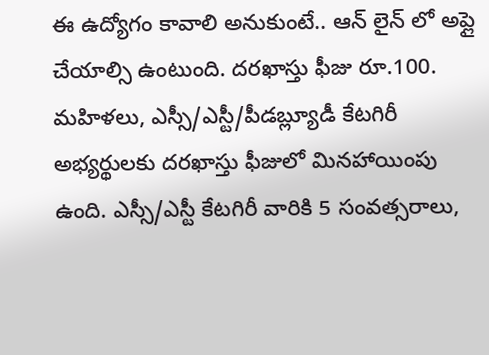ఈ ఉద్యోగం కావాలి అనుకుంటే.. ఆన్ లైన్ లో అప్లై చేయాల్సి ఉంటుంది. దరఖాస్తు ఫీజు రూ.100. మహిళలు, ఎస్సీ/ఎస్టీ/పీడబ్ల్యూడీ కేటగిరీ అభ్యర్థులకు దరఖాస్తు ఫీజులో మినహాయింపు ఉంది. ఎస్సీ/ఎస్టీ కేటగిరీ వారికి 5 సంవత్సరాలు,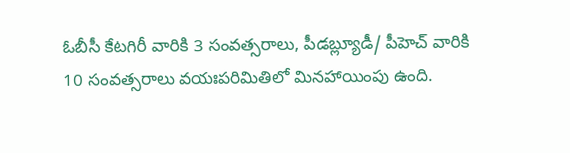ఓబీసీ కేటగిరీ వారికి 3 సంవత్సరాలు, పీడబ్ల్యూడీ/ పీహెచ్‌ వారికి 10 సంవత్సరాలు వయఃపరిమితిలో మినహాయింపు ఉంది.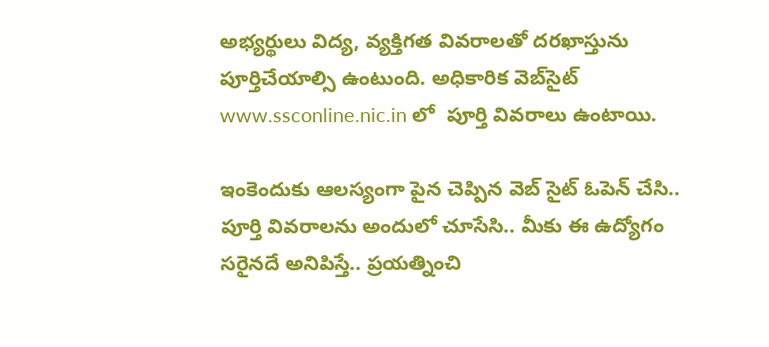అభ్యర్థులు విద్య, వ్యక్తిగత వివరాలతో దరఖాస్తును పూర్తిచేయాల్సి ఉంటుంది. అధికారిక వెబ్‌సైట్‌ www.ssconline.nic.in లో  పూర్తి వివరాలు ఉంటాయి.

ఇంకెందుకు ఆలస్యంగా పైన చెప్పిన వెబ్ సైట్ ఓపెన్ చేసి.. పూర్తి వివరాలను అందులో చూసేసి.. మీకు ఈ ఉద్యోగం సరైనదే అనిపిస్తే.. ప్రయత్నించి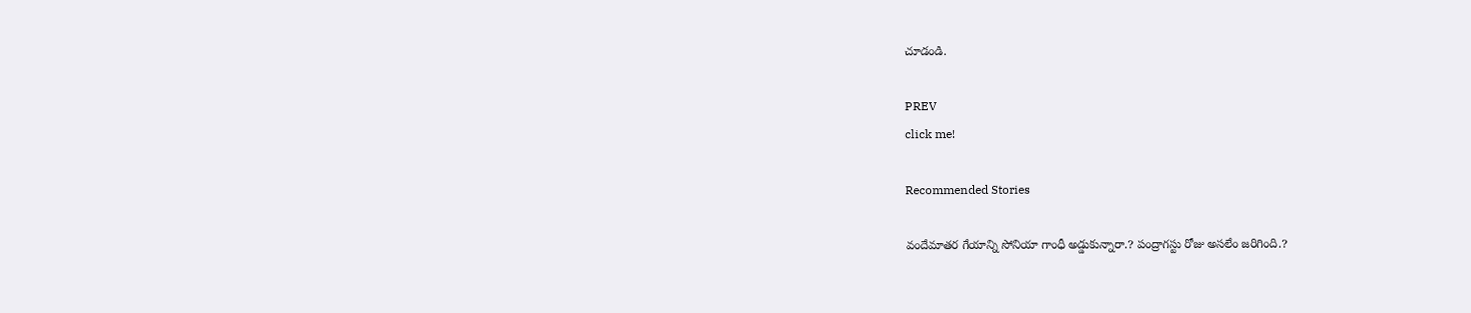చూడండి.

PREV
click me!

Recommended Stories

వందేమాతర గేయాన్ని సోనియా గాంధీ అడ్డుకున్నారా.? పంద్రాగ‌స్టు రోజు అస‌లేం జ‌రిగింది.?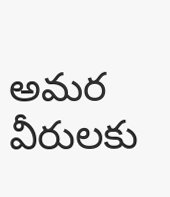అమర వీరులకు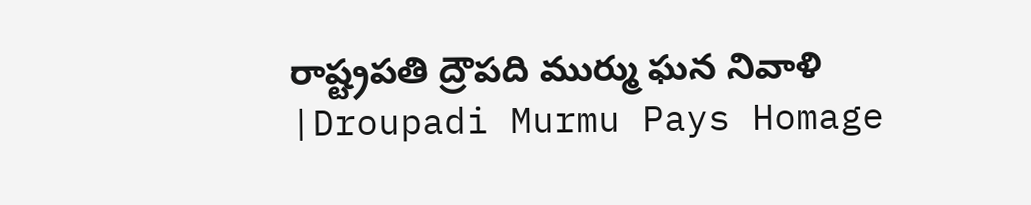రాష్ట్రపతి ద్రౌపది ముర్ము ఘన నివాళి |Droupadi Murmu Pays Homage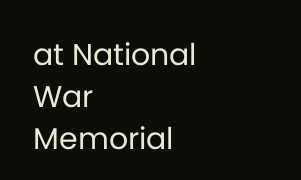at National War Memorial